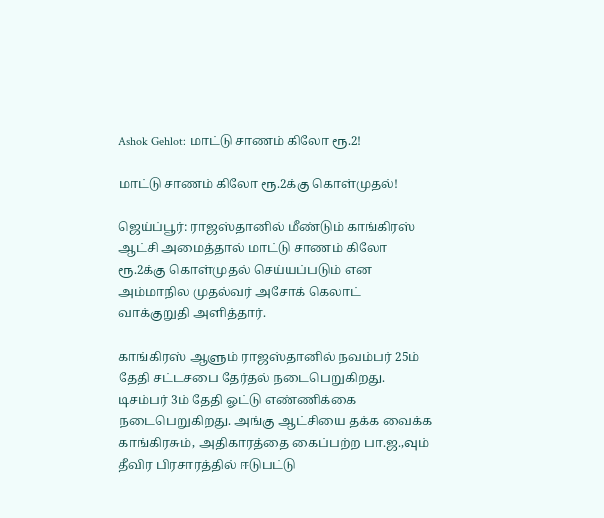Ashok Gehlot: மாட்டு சாணம் கிலோ ரூ.2!

மாட்டு சாணம் கிலோ ரூ.2க்கு கொள்முதல்!

ஜெய்ப்பூர்: ராஜஸ்தானில் மீண்டும் காங்கிரஸ் ஆட்சி அமைத்தால் மாட்டு சாணம் கிலோ ரூ.2க்கு கொள்முதல் செய்யப்படும் என அம்மாநில முதல்வர் அசோக் கெலாட் வாக்குறுதி அளித்தார்.

காங்கிரஸ் ஆளும் ராஜஸ்தானில் நவம்பர் 25ம் தேதி சட்டசபை தேர்தல் நடைபெறுகிறது. டிசம்பர் 3ம் தேதி ஓட்டு எண்ணிக்கை நடைபெறுகிறது. அங்கு ஆட்சியை தக்க வைக்க காங்கிரசும், அதிகாரத்தை கைப்பற்ற பா.ஜ.,வும் தீவிர பிரசாரத்தில் ஈடுபட்டு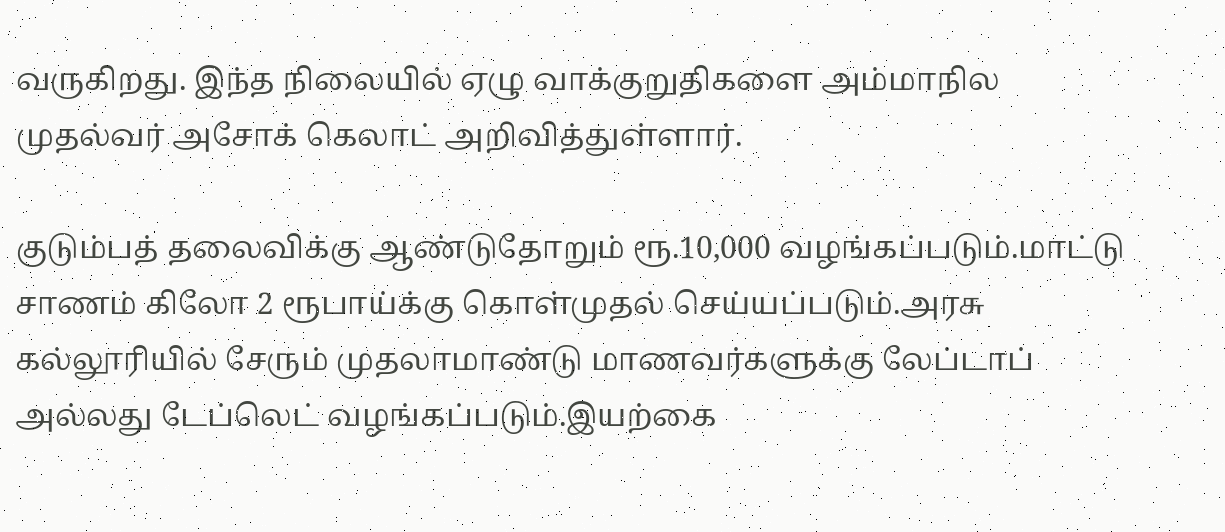வருகிறது. இந்த நிலையில் ஏழு வாக்குறுதிகளை அம்மாநில முதல்வர் அசோக் கெலாட் அறிவித்துள்ளார்.

குடும்பத் தலைவிக்கு ஆண்டுதோறும் ரூ.10,000 வழங்கப்படும்.மாட்டு சாணம் கிலோ 2 ரூபாய்க்கு கொள்முதல் செய்யப்படும்.அரசு கல்லூரியில் சேரும் முதலாமாண்டு மாணவர்களுக்கு லேப்டாப் அல்லது டேப்லெட் வழங்கப்படும்.இயற்கை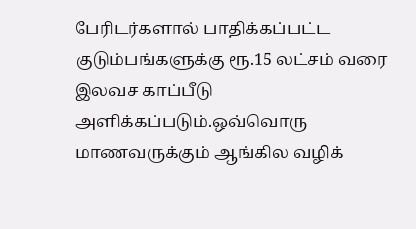பேரிடர்களால் பாதிக்கப்பட்ட குடும்பங்களுக்கு ரூ.15 லட்சம் வரை இலவச காப்பீடு அளிக்கப்படும்.ஒவ்வொரு மாணவருக்கும் ஆங்கில வழிக்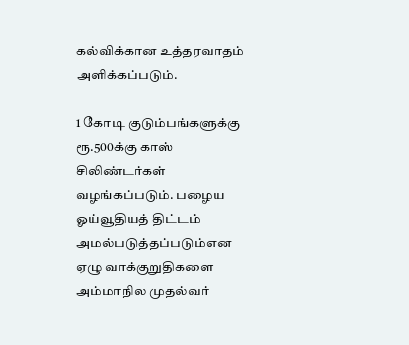கல்விக்கான உத்தரவாதம் அளிக்கப்படும்.

1 கோடி குடும்பங்களுக்கு ரூ.500க்கு காஸ் சிலிண்டர்கள் வழங்கப்படும். பழைய ஓய்வூதியத் திட்டம் அமல்படுத்தப்படும்என ஏழு வாக்குறுதிகளை அம்மாநில முதல்வர்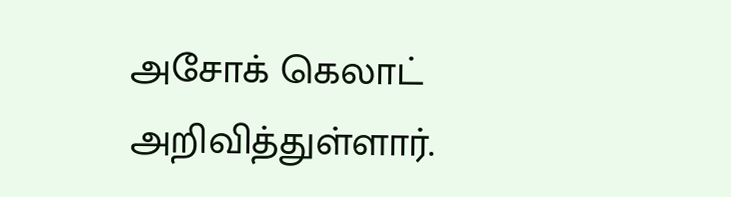அசோக் கெலாட் அறிவித்துள்ளார்.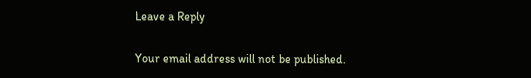Leave a Reply

Your email address will not be published.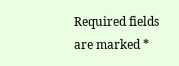Required fields are marked *